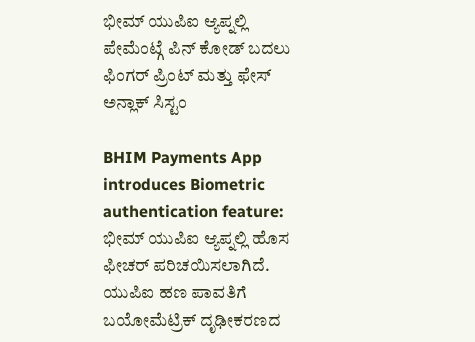ಭೀಮ್ ಯುಪಿಐ ಆ್ಯಪ್ನಲ್ಲಿ ಪೇಮೆಂಟ್ಗೆ ಪಿನ್ ಕೋಡ್ ಬದಲು ಫಿಂಗರ್ ಪ್ರಿಂಟ್ ಮತ್ತು ಫೇಸ್ ಅನ್ಲಾಕ್ ಸಿಸ್ಟಂ

BHIM Payments App introduces Biometric authentication feature: ಭೀಮ್ ಯುಪಿಐ ಆ್ಯಪ್ನಲ್ಲಿ ಹೊಸ ಫೀಚರ್ ಪರಿಚಯಿಸಲಾಗಿದೆ. ಯುಪಿಐ ಹಣ ಪಾವತಿಗೆ ಬಯೋಮೆಟ್ರಿಕ್ ದೃಢೀಕರಣದ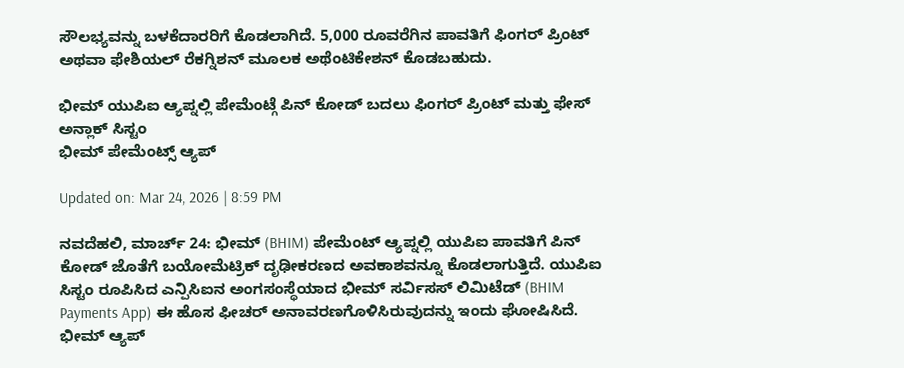ಸೌಲಭ್ಯವನ್ನು ಬಳಕೆದಾರರಿಗೆ ಕೊಡಲಾಗಿದೆ. 5,000 ರೂವರೆಗಿನ ಪಾವತಿಗೆ ಫಿಂಗರ್ ಪ್ರಿಂಟ್ ಅಥವಾ ಫೇಶಿಯಲ್ ರೆಕಗ್ನಿಶನ್ ಮೂಲಕ ಅಥೆಂಟಿಕೇಶನ್ ಕೊಡಬಹುದು.

ಭೀಮ್ ಯುಪಿಐ ಆ್ಯಪ್ನಲ್ಲಿ ಪೇಮೆಂಟ್ಗೆ ಪಿನ್ ಕೋಡ್ ಬದಲು ಫಿಂಗರ್ ಪ್ರಿಂಟ್ ಮತ್ತು ಫೇಸ್ ಅನ್ಲಾಕ್ ಸಿಸ್ಟಂ
ಭೀಮ್ ಪೇಮೆಂಟ್ಸ್ ಆ್ಯಪ್

Updated on: Mar 24, 2026 | 8:59 PM

ನವದೆಹಲಿ, ಮಾರ್ಚ್ 24: ಭೀಮ್ (BHIM) ಪೇಮೆಂಟ್ ಆ್ಯಪ್ನಲ್ಲಿ ಯುಪಿಐ ಪಾವತಿಗೆ ಪಿನ್ ಕೋಡ್ ಜೊತೆಗೆ ಬಯೋಮೆಟ್ರಿಕ್ ದೃಢೀಕರಣದ ಅವಕಾಶವನ್ನೂ ಕೊಡಲಾಗುತ್ತಿದೆ. ಯುಪಿಐ ಸಿಸ್ಟಂ ರೂಪಿಸಿದ ಎನ್ಪಿಸಿಐನ ಅಂಗಸಂಸ್ಥೆಯಾದ ಭೀಮ್ ಸರ್ವಿಸಸ್ ಲಿಮಿಟೆಡ್ (BHIM Payments App) ಈ ಹೊಸ ಫೀಚರ್ ಅನಾವರಣಗೊಳಿಸಿರುವುದನ್ನು ಇಂದು ಘೋಷಿಸಿದೆ. ಭೀಮ್ ಆ್ಯಪ್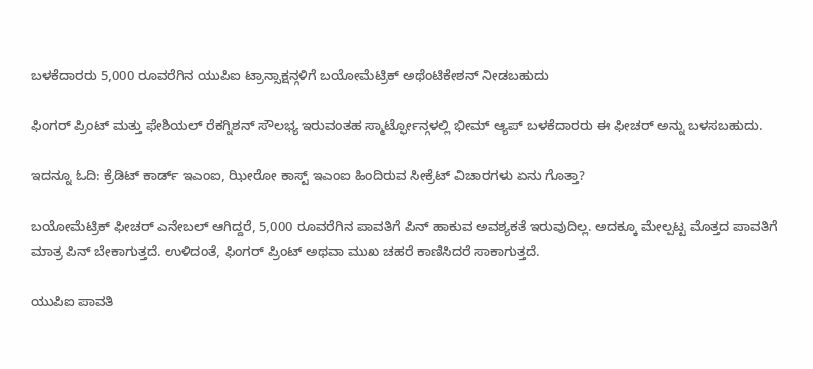ಬಳಕೆದಾರರು 5,000 ರೂವರೆಗಿನ ಯುಪಿಐ ಟ್ರಾನ್ಸಾಕ್ಷನ್ಗಳಿಗೆ ಬಯೋಮೆಟ್ರಿಕ್ ಅಥೆಂಟಿಕೇಶನ್ ನೀಡಬಹುದು

ಫಿಂಗರ್ ಪ್ರಿಂಟ್ ಮತ್ತು ಫೇಶಿಯಲ್ ರೆಕಗ್ನಿಶನ್ ಸೌಲಭ್ಯ ಇರುವಂತಹ ಸ್ಮಾರ್ಟ್ಫೋನ್ಗಳಲ್ಲಿ ಭೀಮ್ ಆ್ಯಪ್ ಬಳಕೆದಾರರು ಈ ಫೀಚರ್ ಅನ್ನು ಬಳಸಬಹುದು.

ಇದನ್ನೂ ಓದಿ: ಕ್ರೆಡಿಟ್ ಕಾರ್ಡ್ ಇಎಂಐ, ಝೀರೋ ಕಾಸ್ಟ್ ಇಎಂಐ ಹಿಂದಿರುವ ಸೀಕ್ರೆಟ್ ವಿಚಾರಗಳು ಏನು ಗೊತ್ತಾ?

ಬಯೋಮೆಟ್ರಿಕ್ ಫೀಚರ್ ಎನೇಬಲ್ ಆಗಿದ್ದರೆ, 5,000 ರೂವರೆಗಿನ ಪಾವತಿಗೆ ಪಿನ್ ಹಾಕುವ ಅವಶ್ಯಕತೆ ಇರುವುದಿಲ್ಲ. ಅದಕ್ಕೂ ಮೇಲ್ಪಟ್ಟ ಮೊತ್ತದ ಪಾವತಿಗೆ ಮಾತ್ರ ಪಿನ್ ಬೇಕಾಗುತ್ತದೆ. ಉಳಿದಂತೆ, ಫಿಂಗರ್ ಪ್ರಿಂಟ್ ಅಥವಾ ಮುಖ ಚಹರೆ ಕಾಣಿಸಿದರೆ ಸಾಕಾಗುತ್ತದೆ.

ಯುಪಿಐ ಪಾವತಿ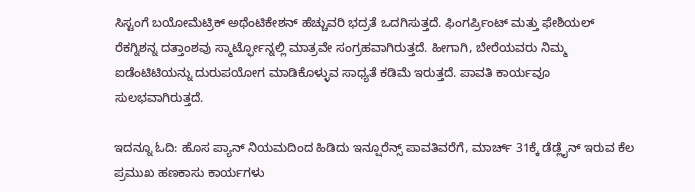ಸಿಸ್ಟಂಗೆ ಬಯೋಮೆಟ್ರಿಕ್ ಅಥೆಂಟಿಕೇಶನ್ ಹೆಚ್ಚುವರಿ ಭದ್ರತೆ ಒದಗಿಸುತ್ತದೆ. ಫಿಂಗರ್ಪ್ರಿಂಟ್ ಮತ್ತು ಫೇಶಿಯಲ್ ರೆಕಗ್ನಿಶನ್ನ ದತ್ತಾಂಶವು ಸ್ಮಾರ್ಟ್ಫೋನ್ನಲ್ಲಿ ಮಾತ್ರವೇ ಸಂಗ್ರಹವಾಗಿರುತ್ತದೆ. ಹೀಗಾಗಿ, ಬೇರೆಯವರು ನಿಮ್ಮ ಐಡೆಂಟಿಟಿಯನ್ನು ದುರುಪಯೋಗ ಮಾಡಿಕೊಳ್ಳುವ ಸಾಧ್ಯತೆ ಕಡಿಮೆ ಇರುತ್ತದೆ. ಪಾವತಿ ಕಾರ್ಯವೂ ಸುಲಭವಾಗಿರುತ್ತದೆ.

ಇದನ್ನೂ ಓದಿ: ಹೊಸ ಪ್ಯಾನ್ ನಿಯಮದಿಂದ ಹಿಡಿದು ಇನ್ಷೂರೆನ್ಸ್ ಪಾವತಿವರೆಗೆ, ಮಾರ್ಚ್ 31ಕ್ಕೆ ಡೆಡ್ಲೈನ್ ಇರುವ ಕೆಲ ಪ್ರಮುಖ ಹಣಕಾಸು ಕಾರ್ಯಗಳು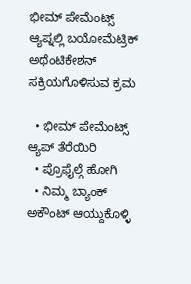ಭೀಮ್ ಪೇಮೆಂಟ್ಸ್ ಆ್ಯಪ್ನಲ್ಲಿ ಬಯೋಮೆಟ್ರಿಕ್ ಅಥೆಂಟಿಕೇಶನ್ ಸಕ್ರಿಯಗೊಳಿಸುವ ಕ್ರಮ

  • ಭೀಮ್ ಪೇಮೆಂಟ್ಸ್ ಆ್ಯಪ್ ತೆರೆಯಿರಿ
  • ಪ್ರೊಫೈಲ್ಗೆ ಹೋಗಿ
  • ನಿಮ್ಮ ಬ್ಯಾಂಕ್ ಅಕೌಂಟ್ ಆಯ್ದುಕೊಳ್ಳಿ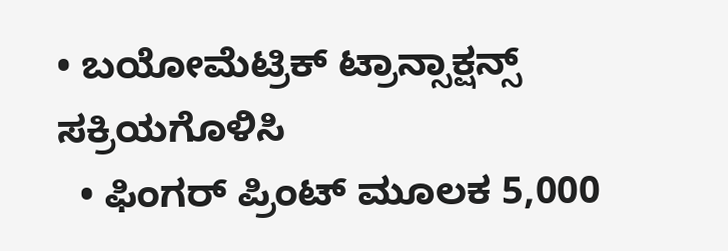• ಬಯೋಮೆಟ್ರಿಕ್ ಟ್ರಾನ್ಸಾಕ್ಷನ್ಸ್ ಸಕ್ರಿಯಗೊಳಿಸಿ
  • ಫಿಂಗರ್ ಪ್ರಿಂಟ್ ಮೂಲಕ 5,000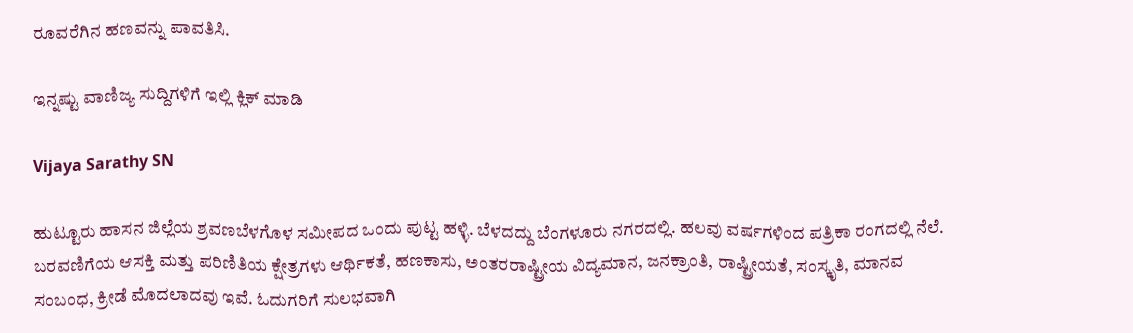ರೂವರೆಗಿನ ಹಣವನ್ನು ಪಾವತಿಸಿ.

ಇನ್ನಷ್ಟು ವಾಣಿಜ್ಯ ಸುದ್ದಿಗಳಿಗೆ ಇಲ್ಲಿ ಕ್ಲಿಕ್ ಮಾಡಿ

Vijaya Sarathy SN

ಹುಟ್ಟೂರು ಹಾಸನ ಜಿಲ್ಲೆಯ ಶ್ರವಣಬೆಳಗೊಳ ಸಮೀಪದ ಒಂದು ಪುಟ್ಟ ಹಳ್ಳಿ. ಬೆಳದದ್ದು ಬೆಂಗಳೂರು ನಗರದಲ್ಲಿ. ಹಲವು ವರ್ಷಗಳಿಂದ ಪತ್ರಿಕಾ ರಂಗದಲ್ಲಿ ನೆಲೆ. ಬರವಣಿಗೆಯ ಆಸಕ್ತಿ ಮತ್ತು ಪರಿಣಿತಿಯ ಕ್ಷೇತ್ರಗಳು ಆರ್ಥಿಕತೆ, ಹಣಕಾಸು, ಅಂತರರಾಷ್ಟ್ರೀಯ ವಿದ್ಯಮಾನ, ಜನಕ್ರಾಂತಿ, ರಾಷ್ಟ್ರೀಯತೆ, ಸಂಸ್ಕೃತಿ, ಮಾನವ ಸಂಬಂಧ, ಕ್ರೀಡೆ ಮೊದಲಾದವು ಇವೆ. ಓದುಗರಿಗೆ ಸುಲಭವಾಗಿ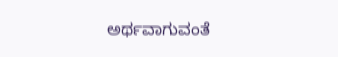ಅರ್ಥವಾಗುವಂತೆ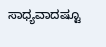ಸಾಧ್ಯವಾದಷ್ಟೂ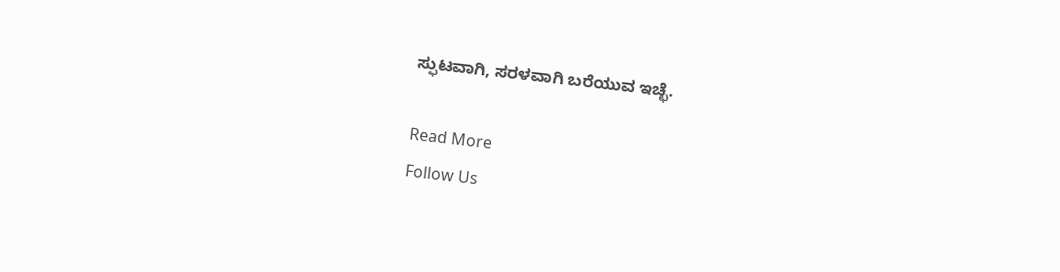ಸ್ಫುಟವಾಗಿ, ಸರಳವಾಗಿ ಬರೆಯುವ ಇಚ್ಛೆ.

Read More
Follow Us